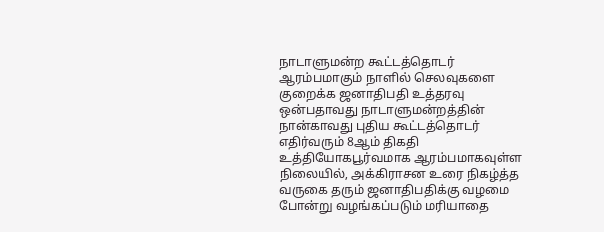நாடாளுமன்ற கூட்டத்தொடர் ஆரம்பமாகும் நாளில் செலவுகளை குறைக்க ஜனாதிபதி உத்தரவு
ஒன்பதாவது நாடாளுமன்றத்தின் நான்காவது புதிய கூட்டத்தொடர் எதிர்வரும் 8ஆம் திகதி உத்தியோகபூர்வமாக ஆரம்பமாகவுள்ள நிலையில், அக்கிராசன உரை நிகழ்த்த வருகை தரும் ஜனாதிபதிக்கு வழமை போன்று வழங்கப்படும் மரியாதை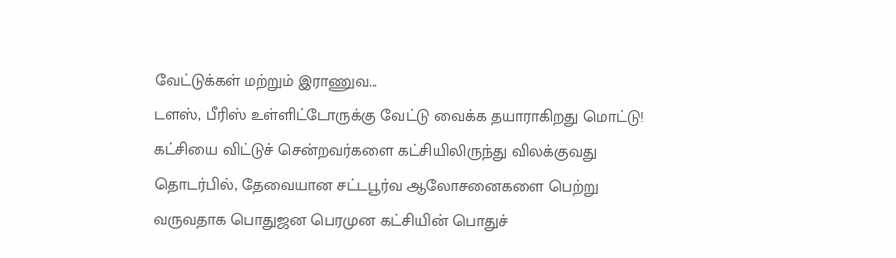வேட்டுக்கள் மற்றும் இராணுவ...
டளஸ், பீரிஸ் உள்ளிட்டோருக்கு வேட்டு வைக்க தயாராகிறது மொட்டு!
கட்சியை விட்டுச் சென்றவர்களை கட்சியிலிருந்து விலக்குவது தொடர்பில், தேவையான சட்டபூர்வ ஆலோசனைகளை பெற்று வருவதாக பொதுஜன பெரமுன கட்சியின் பொதுச்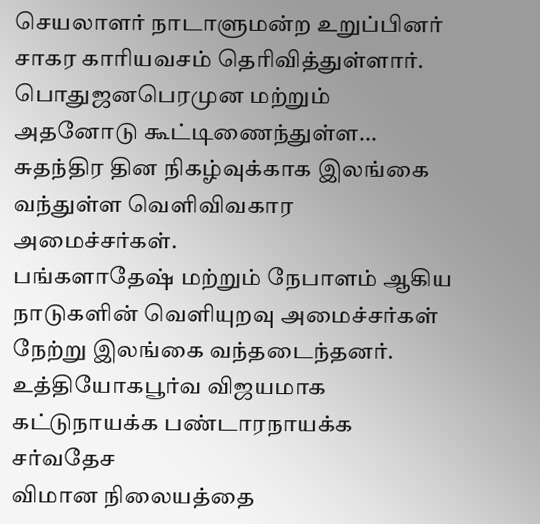செயலாளர் நாடாளுமன்ற உறுப்பினர் சாகர காரியவசம் தெரிவித்துள்ளார்.
பொதுஜனபெரமுன மற்றும் அதனோடு கூட்டிணைந்துள்ள...
சுதந்திர தின நிகழ்வுக்காக இலங்கை வந்துள்ள வெளிவிவகார அமைச்சர்கள்.
பங்களாதேஷ் மற்றும் நேபாளம் ஆகிய நாடுகளின் வெளியுறவு அமைச்சர்கள் நேற்று இலங்கை வந்தடைந்தனர்.
உத்தியோகபூர்வ விஜயமாக கட்டுநாயக்க பண்டாரநாயக்க சர்வதேச
விமான நிலையத்தை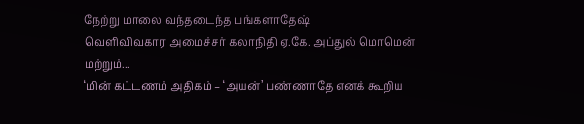நேற்று மாலை வந்தடைந்த பங்களாதேஷ்
வெளிவிவகார அமைச்சர் கலாநிதி ஏ.கே. அப்துல் மொமென்
மற்றும்...
‘மின் கட்டணம் அதிகம் – ‘அயன்’ பண்ணாதே எனக் கூறிய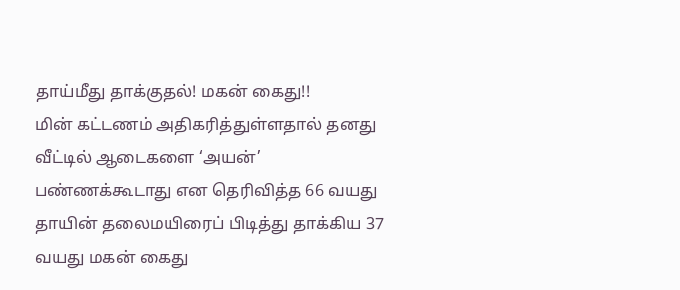தாய்மீது தாக்குதல்! மகன் கைது!!
மின் கட்டணம் அதிகரித்துள்ளதால் தனது வீட்டில் ஆடைகளை ‘அயன்’ பண்ணக்கூடாது என தெரிவித்த 66 வயது தாயின் தலைமயிரைப் பிடித்து தாக்கிய 37 வயது மகன் கைது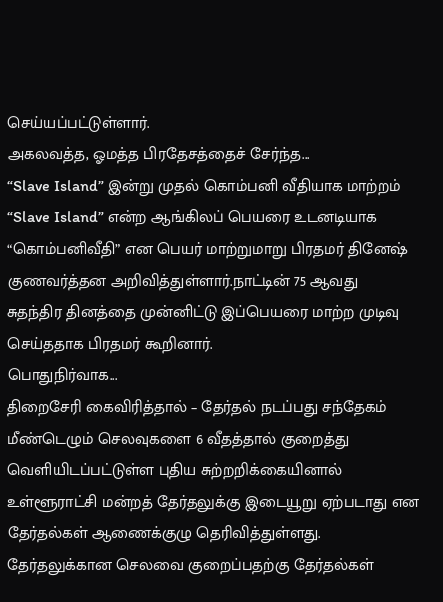செய்யப்பட்டுள்ளார்.
அகலவத்த, ஓமத்த பிரதேசத்தைச் சேர்ந்த...
“Slave Island” இன்று முதல் கொம்பனி வீதியாக மாற்றம்
“Slave Island” என்ற ஆங்கிலப் பெயரை உடனடியாக “கொம்பனிவீதி” என பெயர் மாற்றுமாறு பிரதமர் தினேஷ் குணவர்த்தன அறிவித்துள்ளார்.நாட்டின் 75 ஆவது
சுதந்திர தினத்தை முன்னிட்டு இப்பெயரை மாற்ற முடிவு செய்ததாக பிரதமர் கூறினார்.
பொதுநிர்வாக...
திறைசேரி கைவிரித்தால் – தேர்தல் நடப்பது சந்தேகம்
மீண்டெழும் செலவுகளை 6 வீதத்தால் குறைத்து வெளியிடப்பட்டுள்ள புதிய சுற்றறிக்கையினால் உள்ளூராட்சி மன்றத் தேர்தலுக்கு இடையூறு ஏற்படாது என தேர்தல்கள் ஆணைக்குழு தெரிவித்துள்ளது.
தேர்தலுக்கான செலவை குறைப்பதற்கு தேர்தல்கள்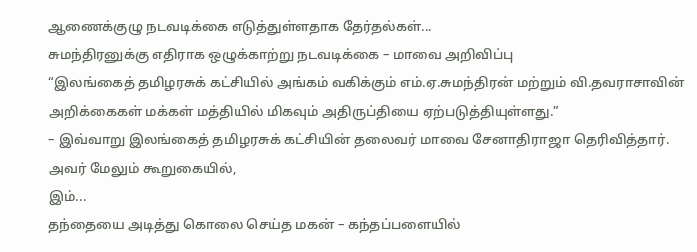ஆணைக்குழு நடவடிக்கை எடுத்துள்ளதாக தேர்தல்கள்...
சுமந்திரனுக்கு எதிராக ஒழுக்காற்று நடவடிக்கை – மாவை அறிவிப்பு
“இலங்கைத் தமிழரசுக் கட்சியில் அங்கம் வகிக்கும் எம்.ஏ.சுமந்திரன் மற்றும் வி.தவராசாவின் அறிக்கைகள் மக்கள் மத்தியில் மிகவும் அதிருப்தியை ஏற்படுத்தியுள்ளது.”
– இவ்வாறு இலங்கைத் தமிழரசுக் கட்சியின் தலைவர் மாவை சேனாதிராஜா தெரிவித்தார்.
அவர் மேலும் கூறுகையில்,
இம்...
தந்தையை அடித்து கொலை செய்த மகன் – கந்தப்பளையில்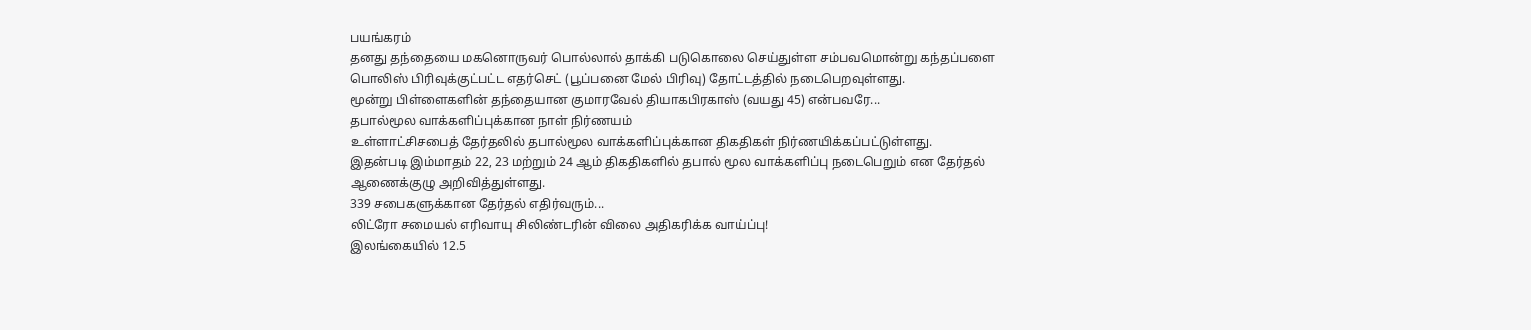பயங்கரம்
தனது தந்தையை மகனொருவர் பொல்லால் தாக்கி படுகொலை செய்துள்ள சம்பவமொன்று கந்தப்பளை பொலிஸ் பிரிவுக்குட்பட்ட எதர்செட் (பூப்பனை மேல் பிரிவு) தோட்டத்தில் நடைபெறவுள்ளது.
மூன்று பிள்ளைகளின் தந்தையான குமாரவேல் தியாகபிரகாஸ் (வயது 45) என்பவரே...
தபால்மூல வாக்களிப்புக்கான நாள் நிர்ணயம்
உள்ளாட்சிசபைத் தேர்தலில் தபால்மூல வாக்களிப்புக்கான திகதிகள் நிர்ணயிக்கப்பட்டுள்ளது.
இதன்படி இம்மாதம் 22, 23 மற்றும் 24 ஆம் திகதிகளில் தபால் மூல வாக்களிப்பு நடைபெறும் என தேர்தல் ஆணைக்குழு அறிவித்துள்ளது.
339 சபைகளுக்கான தேர்தல் எதிர்வரும்...
லிட்ரோ சமையல் எரிவாயு சிலிண்டரின் விலை அதிகரிக்க வாய்ப்பு!
இலங்கையில் 12.5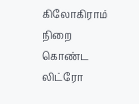கிலோகிராம் நிறை கொண்ட லிட்ரோ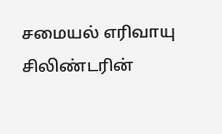சமையல் எரிவாயு சிலிண்டரின்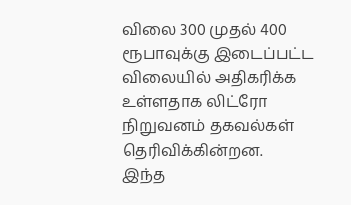விலை 300 முதல் 400 ரூபாவுக்கு இடைப்பட்ட விலையில் அதிகரிக்க உள்ளதாக லிட்ரோ நிறுவனம் தகவல்கள் தெரிவிக்கின்றன.
இந்த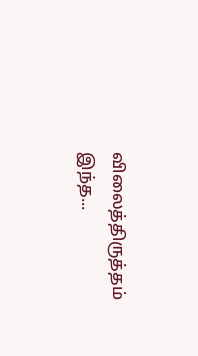விலைத்திருத்தம் இந்த...